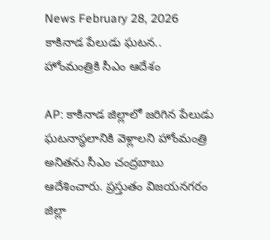News February 28, 2026
కాకినాడ పేలుడు ఘటన.. హోంమంత్రికి సీఎం ఆదేశం

AP: కాకినాడ జిల్లాలో జరిగిన పేలుడు ఘటనాస్థలానికి వెళ్లాలని హోంమంత్రి అనితను సీఎం చంద్రబాబు ఆదేశించారు. ప్రస్తుతం విజయనగరం జిల్లా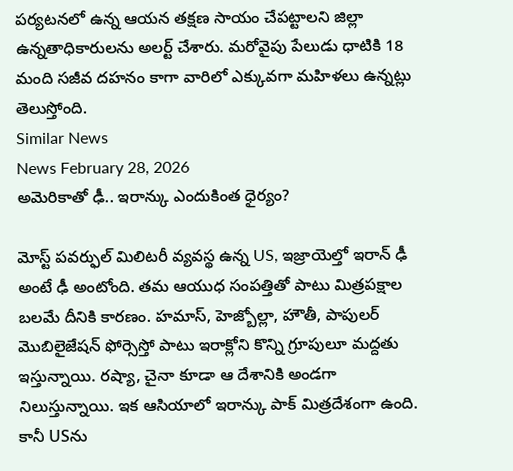పర్యటనలో ఉన్న ఆయన తక్షణ సాయం చేపట్టాలని జిల్లా ఉన్నతాధికారులను అలర్ట్ చేశారు. మరోవైపు పేలుడు ధాటికి 18 మంది సజీవ దహనం కాగా వారిలో ఎక్కువగా మహిళలు ఉన్నట్లు తెలుస్తోంది.
Similar News
News February 28, 2026
అమెరికాతో ఢీ.. ఇరాన్కు ఎందుకింత ధైర్యం?

మోస్ట్ పవర్ఫుల్ మిలిటరీ వ్యవస్థ ఉన్న US, ఇజ్రాయెల్తో ఇరాన్ ఢీ అంటే ఢీ అంటోంది. తమ ఆయుధ సంపత్తితో పాటు మిత్రపక్షాల బలమే దీనికి కారణం. హమాస్, హెజ్బోల్లా, హౌతీ, పాపులర్ మొబిలైజేషన్ ఫోర్సెస్తో పాటు ఇరాక్లోని కొన్ని గ్రూపులూ మద్దతు ఇస్తున్నాయి. రష్యా, చైనా కూడా ఆ దేశానికి అండగా నిలుస్తున్నాయి. ఇక ఆసియాలో ఇరాన్కు పాక్ మిత్రదేశంగా ఉంది. కానీ USను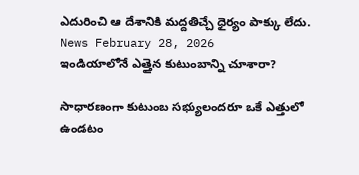ఎదురించి ఆ దేశానికి మద్దతిచ్చే ధైర్యం పాక్కు లేదు.
News February 28, 2026
ఇండియాలోనే ఎత్తైన కుటుంబాన్ని చూశారా?

సాధారణంగా కుటుంబ సభ్యులందరూ ఒకే ఎత్తులో ఉండటం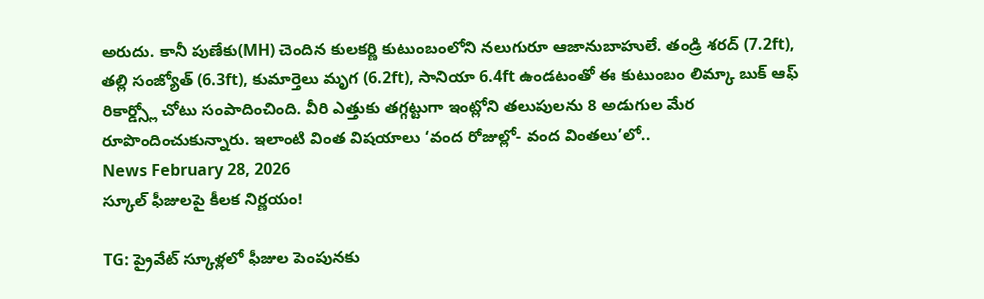అరుదు. కానీ పుణేకు(MH) చెందిన కులకర్ణి కుటుంబంలోని నలుగురూ ఆజానుబాహులే. తండ్రి శరద్ (7.2ft), తల్లి సంజ్యోత్ (6.3ft), కుమార్తెలు మృగ (6.2ft), సానియా 6.4ft ఉండటంతో ఈ కుటుంబం లిమ్కా బుక్ ఆఫ్ రికార్డ్స్లో చోటు సంపాదించింది. వీరి ఎత్తుకు తగ్గట్టుగా ఇంట్లోని తలుపులను 8 అడుగుల మేర రూపొందించుకున్నారు. ఇలాంటి వింత విషయాలు ‘వంద రోజుల్లో- వంద వింతలు’లో..
News February 28, 2026
స్కూల్ ఫీజులపై కీలక నిర్ణయం!

TG: ప్రైవేట్ స్కూళ్లలో ఫీజుల పెంపునకు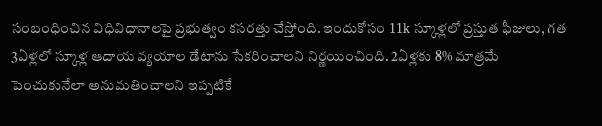సంబంధించిన విధివిధానాలపై ప్రభుత్వం కసరత్తు చేస్తోంది. ఇందుకోసం 11k స్కూళ్లలో ప్రస్తుత ఫీజులు, గత 3ఏళ్లలో స్కూళ్ల ఆదాయ వ్యయాల డేటాను సేకరించాలని నిర్ణయించింది. 2ఏళ్లకు 8% మాత్రమే పెంచుకునేలా అనుమతించాలని ఇప్పటికే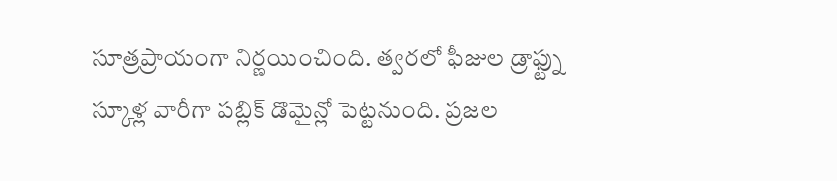సూత్రప్రాయంగా నిర్ణయించింది. త్వరలో ఫీజుల డ్రాఫ్ట్ను స్కూళ్ల వారీగా పబ్లిక్ డొమైన్లో పెట్టనుంది. ప్రజల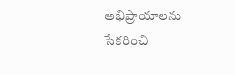అభిప్రాయాలను సేకరించి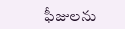ఫీజులను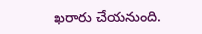ఖరారు చేయనుంది.